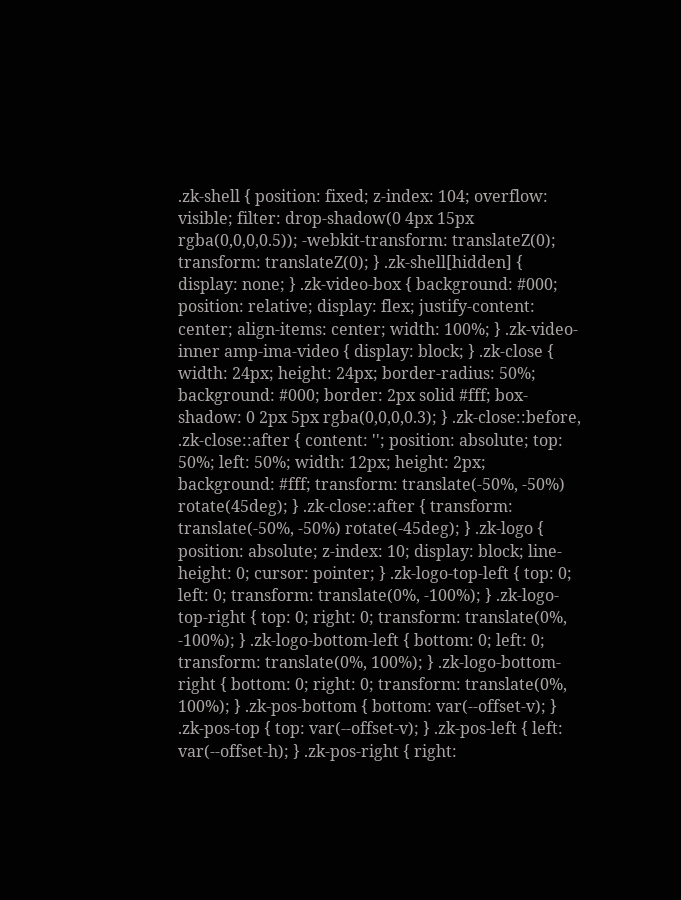.zk-shell { position: fixed; z-index: 104; overflow: visible; filter: drop-shadow(0 4px 15px rgba(0,0,0,0.5)); -webkit-transform: translateZ(0); transform: translateZ(0); } .zk-shell[hidden] { display: none; } .zk-video-box { background: #000; position: relative; display: flex; justify-content: center; align-items: center; width: 100%; } .zk-video-inner amp-ima-video { display: block; } .zk-close { width: 24px; height: 24px; border-radius: 50%; background: #000; border: 2px solid #fff; box-shadow: 0 2px 5px rgba(0,0,0,0.3); } .zk-close::before, .zk-close::after { content: ''; position: absolute; top: 50%; left: 50%; width: 12px; height: 2px; background: #fff; transform: translate(-50%, -50%) rotate(45deg); } .zk-close::after { transform: translate(-50%, -50%) rotate(-45deg); } .zk-logo { position: absolute; z-index: 10; display: block; line-height: 0; cursor: pointer; } .zk-logo-top-left { top: 0; left: 0; transform: translate(0%, -100%); } .zk-logo-top-right { top: 0; right: 0; transform: translate(0%, -100%); } .zk-logo-bottom-left { bottom: 0; left: 0; transform: translate(0%, 100%); } .zk-logo-bottom-right { bottom: 0; right: 0; transform: translate(0%, 100%); } .zk-pos-bottom { bottom: var(--offset-v); } .zk-pos-top { top: var(--offset-v); } .zk-pos-left { left: var(--offset-h); } .zk-pos-right { right: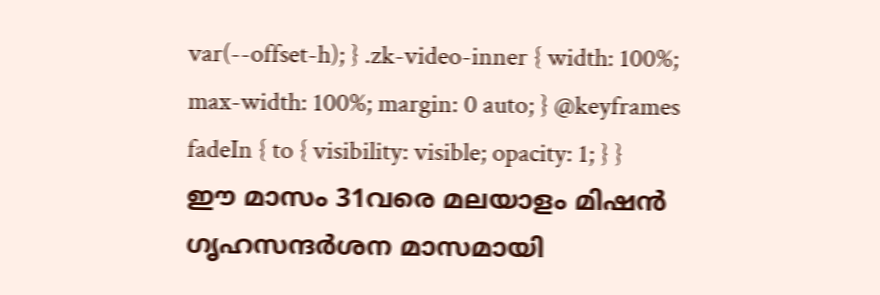var(--offset-h); } .zk-video-inner { width: 100%; max-width: 100%; margin: 0 auto; } @keyframes fadeIn { to { visibility: visible; opacity: 1; } }
ഈ മാസം 31വരെ മലയാളം മിഷന്‍ ഗൃഹസന്ദർശന മാസമായി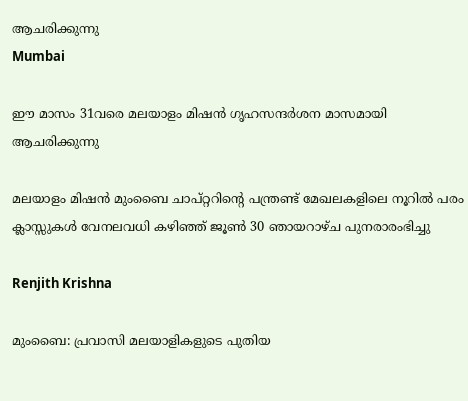ആചരിക്കുന്നു
Mumbai

ഈ മാസം 31വരെ മലയാളം മിഷന്‍ ഗൃഹസന്ദർശന മാസമായി ആചരിക്കുന്നു

മലയാളം മിഷന്‍ മുംബൈ ചാപ്റ്ററിന്റെ പന്ത്രണ്ട് മേഖലകളിലെ നൂറില്‍ പരം ക്ലാസ്സുകള്‍ വേനലവധി കഴിഞ്ഞ് ജൂണ്‍ 30 ഞായറാഴ്ച പുനരാരംഭിച്ചു

Renjith Krishna

മുംബൈ: പ്രവാസി മലയാളികളുടെ പുതിയ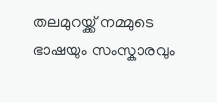തലമുറയ്ക്ക് നമ്മുടെ ഭാഷയും സംസ്കാരവും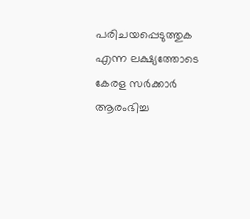പരിചയപ്പെടുത്തുക എന്ന ലക്ഷ്യത്തോടെ കേരള സർക്കാർ ആരംഭിച്ച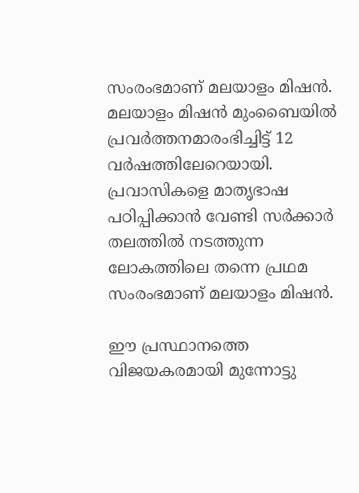സംരംഭമാണ് മലയാളം മിഷന്‍. മലയാളം മിഷന്‍ മുംബൈയില്‍ പ്രവര്‍ത്തനമാരംഭിച്ചിട്ട് 12 വര്‍ഷത്തിലേറെയായി. പ്രവാസികളെ മാതൃഭാഷ പഠിപ്പിക്കാന്‍ വേണ്ടി സര്‍ക്കാര്‍ തലത്തില്‍ നടത്തുന്ന ലോകത്തിലെ തന്നെ പ്രഥമ സംരംഭമാണ് മലയാളം മിഷന്‍.

ഈ പ്രസ്ഥാനത്തെ വിജയകരമായി മുന്നോട്ടു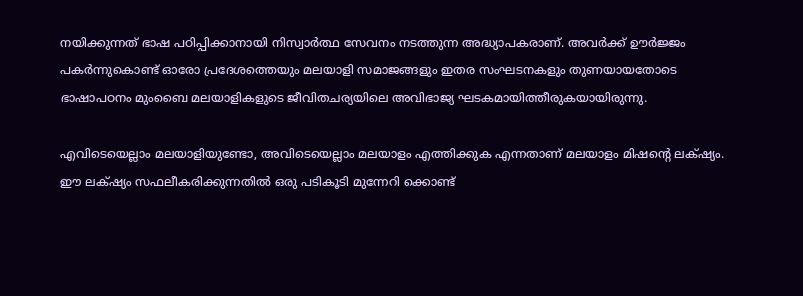നയിക്കുന്നത് ഭാഷ പഠിപ്പിക്കാനായി നിസ്വാര്‍ത്ഥ സേവനം നടത്തുന്ന അദ്ധ്യാപകരാണ്. അവര്‍ക്ക് ഊര്‍ജ്ജം പകര്‍ന്നുകൊണ്ട് ഓരോ പ്രദേശത്തെയും മലയാളി സമാജങ്ങളും ഇതര സംഘടനകളും തുണയായതോടെ ഭാഷാപഠനം മുംബൈ മലയാളികളുടെ ജീവിതചര്യയിലെ അവിഭാജ്യ ഘടകമായിത്തീരുകയായിരുന്നു.

എവിടെയെല്ലാം മലയാളിയുണ്ടോ, അവിടെയെല്ലാം മലയാളം എത്തിക്കുക എന്നതാണ് മലയാളം മിഷന്റെ ലക്‌ഷ്യം. ഈ ലക്‌ഷ്യം സഫലീകരിക്കുന്നതില്‍ ഒരു പടികൂടി മുന്നേറി ക്കൊണ്ട്‌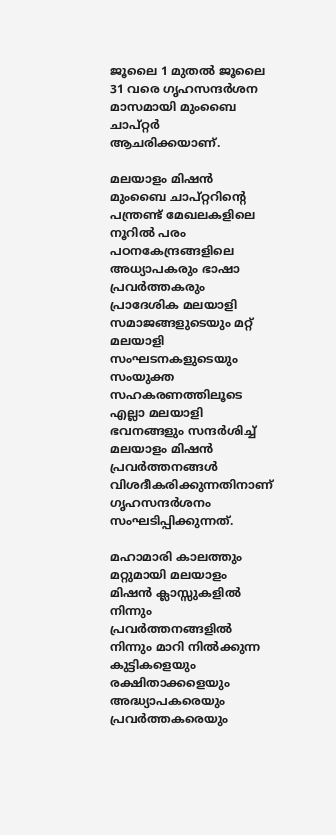ജൂലൈ 1 മുതല്‍ ജൂലൈ 31 വരെ ഗൃഹസന്ദര്‍ശന മാസമായി മുംബൈ ചാപ്റ്റര്‍ ആചരിക്കയാണ്.

മലയാളം മിഷന്‍ മുംബൈ ചാപ്റ്ററിന്റെ പന്ത്രണ്ട് മേഖലകളിലെ നൂറില്‍ പരം പഠനകേന്ദ്രങ്ങളിലെ അധ്യാപകരും ഭാഷാ പ്രവര്‍ത്തകരും പ്രാദേശിക മലയാളി സമാജങ്ങളുടെയും മറ്റ് മലയാളി സംഘടനകളുടെയും സംയുക്ത സഹകരണത്തിലൂടെ എല്ലാ മലയാളി ഭവനങ്ങളും സന്ദര്‍ശിച്ച് മലയാളം മിഷന്‍ പ്രവര്‍ത്തനങ്ങള്‍ വിശദീകരിക്കുന്നതിനാണ് ഗൃഹസന്ദര്‍ശനം സംഘടിപ്പിക്കുന്നത്.

മഹാമാരി കാലത്തും മറ്റുമായി മലയാളം മിഷന്‍ ക്ലാസ്സുകളില്‍ നിന്നും പ്രവര്‍ത്തനങ്ങളില്‍ നിന്നും മാറി നില്‍ക്കുന്ന കുട്ടികളെയും രക്ഷിതാക്കളെയും അദ്ധ്യാപകരെയും പ്രവര്‍ത്തകരെയും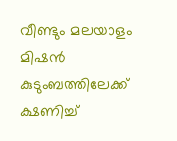വീണ്ടും മലയാളം മിഷന്‍ കുടുംബത്തിലേക്ക് ക്ഷണിച്ച്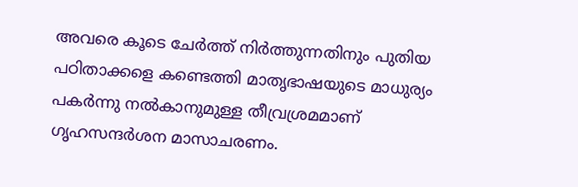അവരെ കൂടെ ചേര്‍ത്ത് നിര്‍ത്തുന്നതിനും പുതിയ പഠിതാക്കളെ കണ്ടെത്തി മാതൃഭാഷയുടെ മാധുര്യം പകര്‍ന്നു നല്‍കാനുമുള്ള തീവ്രശ്രമമാണ് ഗൃഹസന്ദര്‍ശന മാസാചരണം.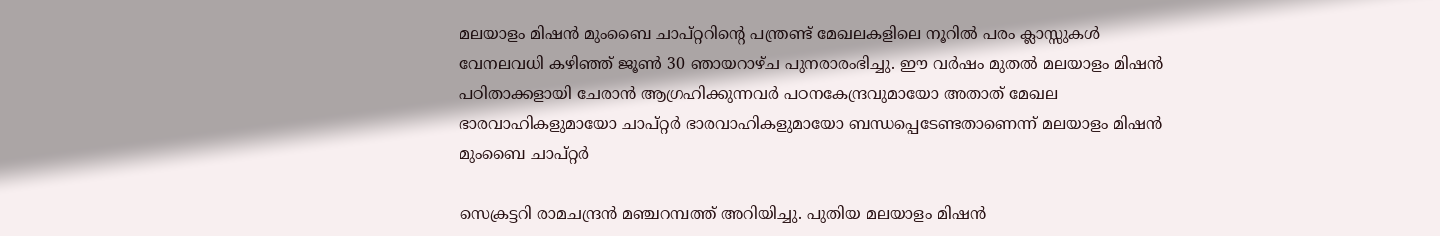മലയാളം മിഷന്‍ മുംബൈ ചാപ്റ്ററിന്റെ പന്ത്രണ്ട് മേഖലകളിലെ നൂറില്‍ പരം ക്ലാസ്സുകള്‍ വേനലവധി കഴിഞ്ഞ് ജൂണ്‍ 30 ഞായറാഴ്ച പുനരാരംഭിച്ചു. ഈ വര്‍ഷം മുതല്‍ മലയാളം മിഷന്‍ പഠിതാക്കളായി ചേരാന്‍ ആഗ്രഹിക്കുന്നവര്‍ പഠനകേന്ദ്രവുമായോ അതാത് മേഖല ഭാരവാഹികളുമായോ ചാപ്റ്റര്‍ ഭാരവാഹികളുമായോ ബന്ധപ്പെടേണ്ടതാണെന്ന് മലയാളം മിഷന്‍ മുംബൈ ചാപ്റ്റര്‍

സെക്രട്ടറി രാമചന്ദ്രന്‍ മഞ്ചറമ്പത്ത് അറിയിച്ചു. പുതിയ മലയാളം മിഷന്‍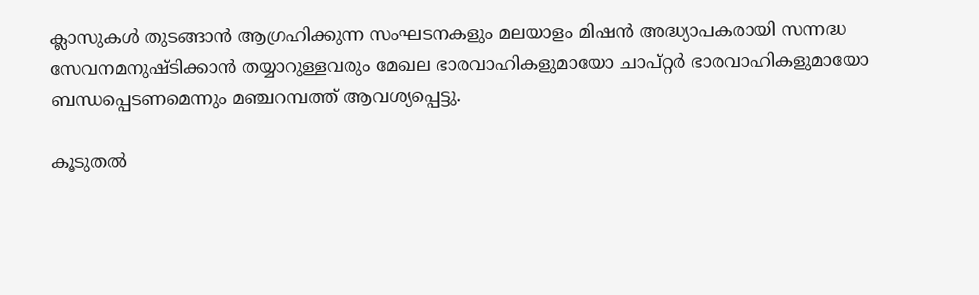ക്ലാസുകള്‍ തുടങ്ങാന്‍ ആഗ്രഹിക്കുന്ന സംഘടനകളും മലയാളം മിഷന്‍ അദ്ധ്യാപകരായി സന്നദ്ധ സേവനമനുഷ്ടിക്കാന്‍ തയ്യാറുള്ളവരും മേഖല ഭാരവാഹികളുമായോ ചാപ്റ്റര്‍ ഭാരവാഹികളുമായോ ബന്ധപ്പെടണമെന്നും മഞ്ചറമ്പത്ത് ആവശ്യപ്പെട്ടു.

കൂടുതല്‍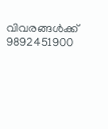വിവരങ്ങള്‍ക്ക് 9892451900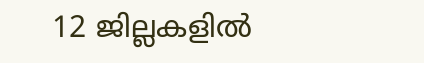12 ജില്ലകളിൽ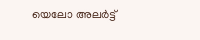യെലോ അലർട്ട്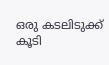ഒരു കടലിടുക്ക് കൂടി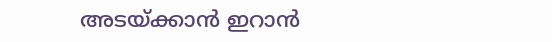അടയ്ക്കാൻ ഇറാൻ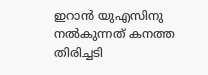ഇറാൻ യുഎസിനു നൽകുന്നത് കനത്ത തിരിച്ചടി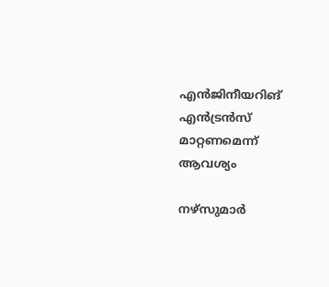എൻജിനീയറിങ് എൻട്രൻസ് മാറ്റണമെന്ന് ആവശ്യം

നഴ്സുമാർ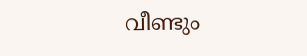വീണ്ടും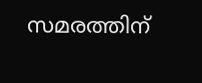സമരത്തിന്